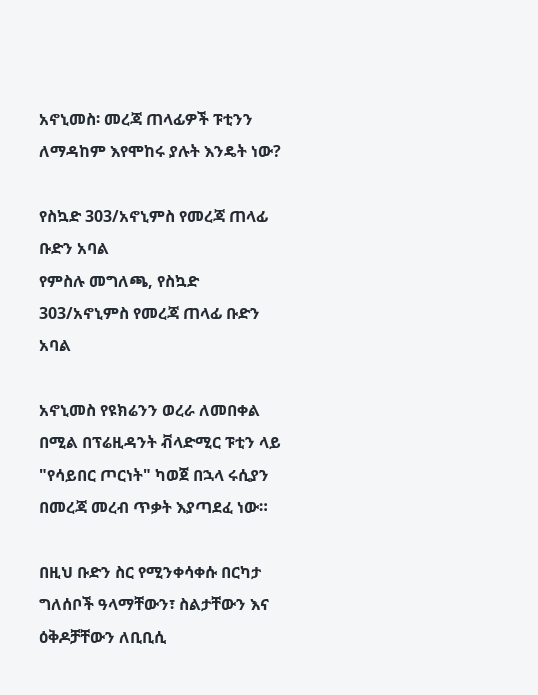አኖኒመስ፡ መረጃ ጠላፊዎች ፑቲንን ለማዳከም እየሞከሩ ያሉት እንዴት ነው?

የስኳድ 303/አኖኒምስ የመረጃ ጠላፊ ቡድን አባል
የምስሉ መግለጫ, የስኳድ 303/አኖኒምስ የመረጃ ጠላፊ ቡድን አባል

አኖኒመስ የዩክሬንን ወረራ ለመበቀል በሚል በፕሬዚዳንት ቭላድሚር ፑቲን ላይ "የሳይበር ጦርነት" ካወጀ በኋላ ሩሲያን በመረጃ መረብ ጥቃት እያጣደፈ ነው።

በዚህ ቡድን ስር የሚንቀሳቀሱ በርካታ ግለሰቦች ዓላማቸውን፣ ስልታቸውን እና ዕቅዶቻቸውን ለቢቢሲ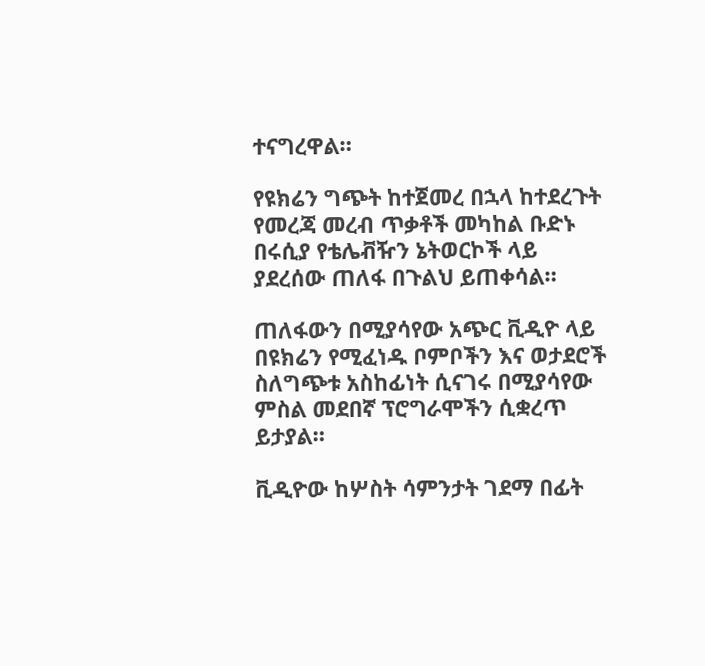ተናግረዋል።

የዩክሬን ግጭት ከተጀመረ በኋላ ከተደረጉት የመረጃ መረብ ጥቃቶች መካከል ቡድኑ በሩሲያ የቴሌቭዥን ኔትወርኮች ላይ ያደረሰው ጠለፋ በጉልህ ይጠቀሳል።

ጠለፋውን በሚያሳየው አጭር ቪዲዮ ላይ በዩክሬን የሚፈነዱ ቦምቦችን እና ወታደሮች ስለግጭቱ አስከፊነት ሲናገሩ በሚያሳየው ምስል መደበኛ ፕሮግራሞችን ሲቋረጥ ይታያል።

ቪዲዮው ከሦስት ሳምንታት ገደማ በፊት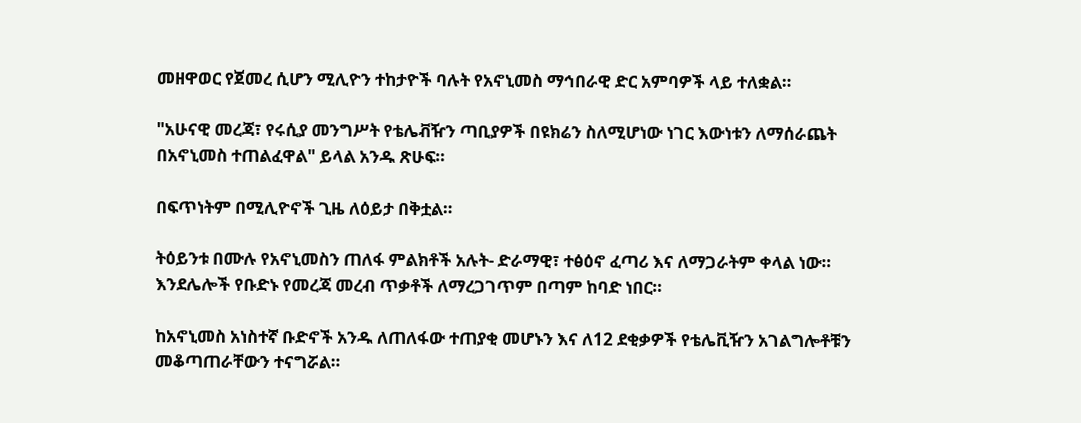መዘዋወር የጀመረ ሲሆን ሚሊዮን ተከታዮች ባሉት የአኖኒመስ ማኅበራዊ ድር አምባዎች ላይ ተለቋል።

"አሁናዊ መረጃ፣ የሩሲያ መንግሥት የቴሌቭዥን ጣቢያዎች በዩክሬን ስለሚሆነው ነገር እውነቱን ለማሰራጨት በአኖኒመስ ተጠልፈዋል" ይላል አንዱ ጽሁፍ።

በፍጥነትም በሚሊዮኖች ጊዜ ለዕይታ በቅቷል።

ትዕይንቱ በሙሉ የአኖኒመስን ጠለፋ ምልክቶች አሉት- ድራማዊ፣ ተፅዕኖ ፈጣሪ እና ለማጋራትም ቀላል ነው። እንደሌሎች የቡድኑ የመረጃ መረብ ጥቃቶች ለማረጋገጥም በጣም ከባድ ነበር።

ከአኖኒመስ አነስተኛ ቡድኖች አንዱ ለጠለፋው ተጠያቂ መሆኑን እና ለ12 ደቂቃዎች የቴሌቪዥን አገልግሎቶቹን መቆጣጠራቸውን ተናግሯል።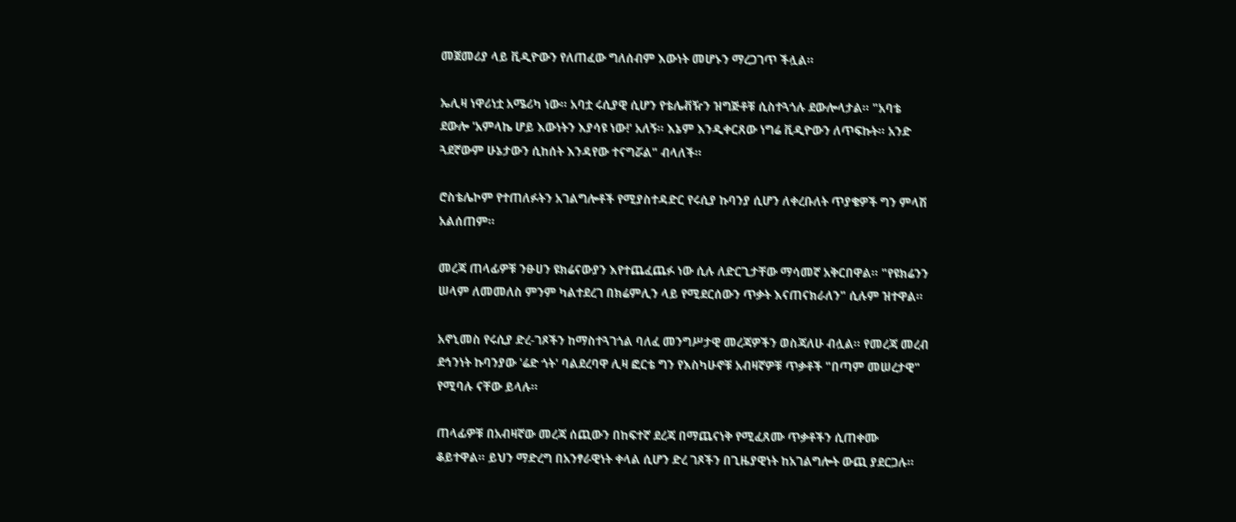መጀመሪያ ላይ ቪዲዮውን የለጠፈው ግለሰብም እውነት መሆኑን ማረጋገጥ ችሏል።

ኤሊዛ ነዋሪነቷ አሜሪካ ነው። አባቷ ሩሲያዊ ሲሆን የቴሌቭዥን ዝግጅቶቹ ሲስተጓጎሉ ደውሎላታል። "አባቴ ደውሎ 'አምላኬ ሆይ እውነትን እያሳዩ ነው!' አለኝ። እኔም እንዲቀርጸው ነግሬ ቪዲዮውን ለጥፍኩት። አንድ ጓደኛውም ሁኔታውን ሲከሰት እንዳየው ተናግሯል" ብላለች።

ሮስቴሌኮም የተጠለፉትን አገልግሎቶች የሚያስተዳድር የሩሲያ ኩባንያ ሲሆን ለቀረቡለት ጥያቄዎች ግን ምላሽ አልሰጠም።

መረጃ ጠላፊዎቹ ንፁሀን ዩክሬናውያን እየተጨፈጨፉ ነው ሲሉ ለድርጊታቸው ማሳመኛ አቅርበዋል። "የዩክሬንን ሠላም ለመመለስ ምንም ካልተደረገ በክሬምሊን ላይ የሚደርሰውን ጥቃት እናጠናክራለን" ሲሉም ዝተዋል።

አኖኒመስ የሩሲያ ድረ-ገጾችን ከማስተጓገጎል ባለፈ መንግሥታዊ መረጃዎችን ወስጃለሁ ብሏል። የመረጃ መረብ ደኅንነት ኩባንያው 'ሬድ ጎት' ባልደረባዋ ሊዛ ፎርቴ ግን የእስካሁኖቹ አብዛኛዎቹ ጥቃቶች "በጣም መሠረታዊ" የሚባሉ ናቸው ይላሉ።

ጠላፊዎቹ በአብዛኛው መረጃ ሰጪውን በከፍተኛ ደረጃ በማጨናነቅ የሚፈጸሙ ጥቃቶችን ሲጠቀሙ ቆይተዋል። ይህን ማድረግ በአንፃራዊነት ቀላል ሲሆን ድረ ገጾችን በጊዜያዊነት ከአገልግሎት ውጪ ያደርጋሉ።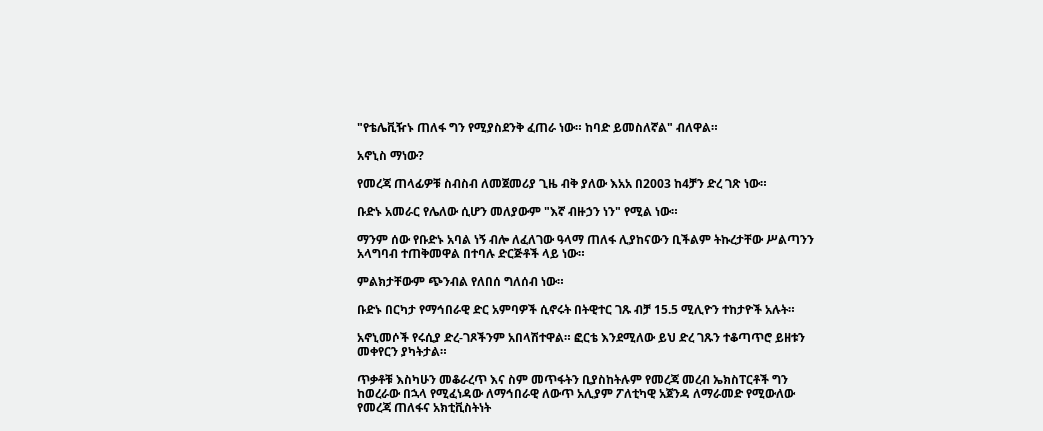"የቴሌቪዥኑ ጠለፋ ግን የሚያስደንቅ ፈጠራ ነው። ከባድ ይመስለኛል" ብለዋል።

አኖኒስ ማነው?

የመረጃ ጠላፊዎቹ ስብስብ ለመጀመሪያ ጊዜ ብቅ ያለው እአአ በ2003 ከ4ቻን ድረ ገጽ ነው።

ቡድኑ አመራር የሌለው ሲሆን መለያውም "እኛ ብዙኃን ነን" የሚል ነው።

ማንም ሰው የቡድኑ አባል ነኝ ብሎ ለፈለገው ዓላማ ጠለፋ ሊያከናውን ቢችልም ትኩረታቸው ሥልጣንን አላግባብ ተጠቅመዋል በተባሉ ድርጅቶች ላይ ነው።

ምልክታቸውም ጭንብል የለበሰ ግለሰብ ነው።

ቡድኑ በርካታ የማኅበራዊ ድር አምባዎች ሲኖሩት በትዊተር ገጹ ብቻ 15.5 ሚሊዮን ተከታዮች አሉት።

አኖኒመሶች የሩሲያ ድረ-ገጾችንም አበላሽተዋል። ፎርቴ እንደሚለው ይህ ድረ ገጹን ተቆጣጥሮ ይዘቱን መቀየርን ያካትታል።

ጥቃቶቹ እስካሁን መቆራረጥ እና ስም መጥፋትን ቢያስከትሉም የመረጃ መረብ ኤክስፐርቶች ግን ከወረራው በኋላ የሚፈነዳው ለማኅበራዊ ለውጥ አሊያም ፖለቲካዊ አጀንዳ ለማራመድ የሚውለው የመረጃ ጠለፋና አክቲቪስትነት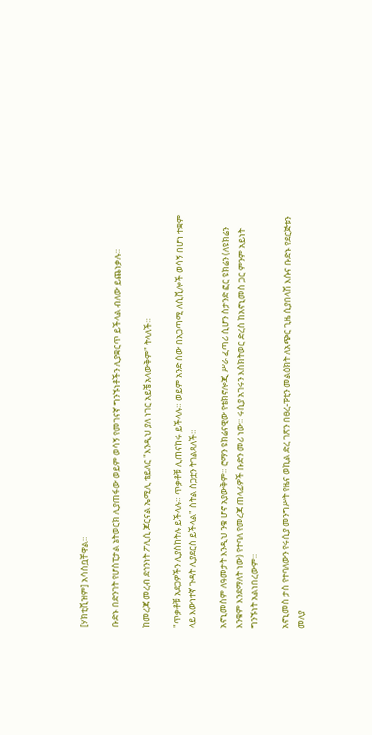[ሃክቲቪዝም] አሳስቧቸዋል።

ቡድኑ በድንገት የሆስፒታል ኔትወርክ ሊያጠፋው ወይም ወሳኝ የመገናኛ ግንኙነቶችን ሊያቋርጥ ይችላል ብለው ይጨነቃሉ።

ከመረጃ መረብ ደኅንነት ፖሊሲ ጆርናል ኤሚሊ ቴይለር "እንዲህ ያለ ነገር አይቼ አላውቅም" ትላለች።

"ጥቃቶቹ አደጋዎችን ሊያስከትሉ ይችላሉ። ጥቃቶቹ ሊጠናከሩ ይችላሉ። ወይም አንድ ሰው በአጋጣሚ ለሲቪሎች ወሳኝ በሆነ ተቋም ላይ እውነተኛ ጉዳት ሊያደርስ ይችላል" ስትል ስጋቷን ትገልጻለች።

አኖኒመስም ለዓመታት እንዲህ ንቁ ሆኖ አያውቅም። ሮማን ዩክሬናዊው የቴክኖሎጂ ሥራ ፈጣሪ ሲሆን ስታንድ ፎር ዩክሬን (ለዩክሬን እንቁም እንደማለት ነው) የተባለ የመረጃ ጠላፊዎች ቡድን መሪ ነው። ሩሲያ አገሩን እስክትወር ድረስ ከአኖኒመስ ጋር ምንም አይነት ግንኙነት አልነበረውም።

አኖኒመስ ታስ የተባለውን የሩሲያ መንግሥት የዜና ወኪል ድረ ገጽን በፀረ-ፑቲን መልዕክት ለአጭር ጊዜ ሲያበላሽ እሱና ቡድኑ የደርጅቱን መለያ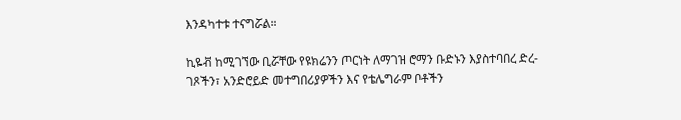እንዳካተቱ ተናግሯል።

ኪዬቭ ከሚገኘው ቢሯቸው የዩክሬንን ጦርነት ለማገዝ ሮማን ቡድኑን እያስተባበረ ድረ-ገጾችን፣ አንድሮይድ መተግበሪያዎችን እና የቴሌግራም ቦቶችን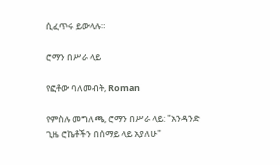ሲፈጥሩ ይውላሉ።

ሮማን በሥራ ላይ

የፎቶው ባለመብት, Roman

የምስሉ መግለጫ, ሮማን በሥራ ላይ: "አንዳንድ ጊዜ ሮኬቶችን በሰማይ ላይ አያለሁ"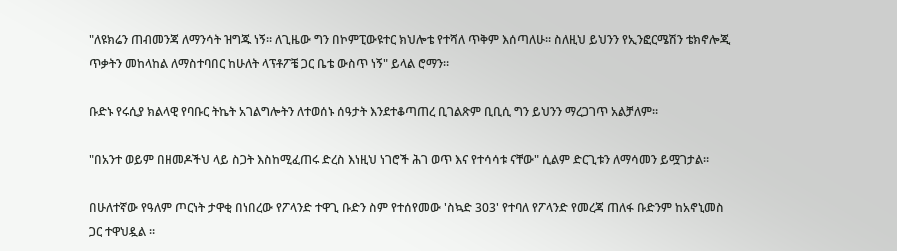"ለዩክሬን ጠብመንጃ ለማንሳት ዝግጁ ነኝ። ለጊዜው ግን በኮምፒውዩተር ክህሎቴ የተሻለ ጥቅም እሰጣለሁ። ስለዚህ ይህንን የኢንፎርሜሽን ቴክኖሎጂ ጥቃትን መከላከል ለማስተባበር ከሁለት ላፕቶፖቼ ጋር ቤቴ ውስጥ ነኝ" ይላል ሮማን።

ቡድኑ የሩሲያ ክልላዊ የባቡር ትኬት አገልግሎትን ለተወሰኑ ሰዓታት እንደተቆጣጠረ ቢገልጽም ቢቢሲ ግን ይህንን ማረጋገጥ አልቻለም።

"በአንተ ወይም በዘመዶችህ ላይ ስጋት እስከሚፈጠሩ ድረስ እነዚህ ነገሮች ሕገ ወጥ እና የተሳሳቱ ናቸው" ሲልም ድርጊቱን ለማሳመን ይሟገታል።

በሁለተኛው የዓለም ጦርነት ታዋቂ በነበረው የፖላንድ ተዋጊ ቡድን ስም የተሰየመው 'ስኳድ 303' የተባለ የፖላንድ የመረጃ ጠለፋ ቡድንም ከአኖኒመስ ጋር ተዋህዷል ።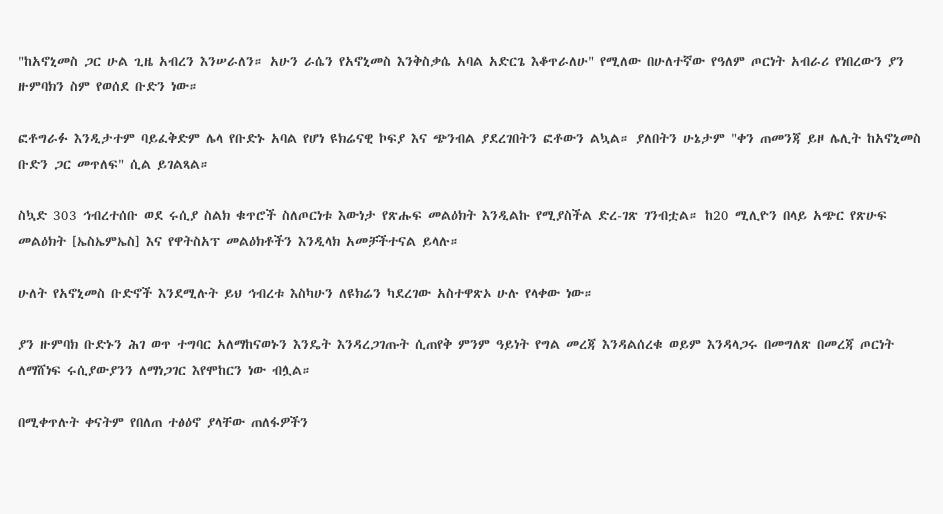"ከአኖኒመስ ጋር ሁል ጊዜ አብረን እንሠራለን። አሁን ራሴን የአኖኒመስ እንቅስቃሴ አባል አድርጌ እቆጥራለሁ" የሚለው በሁለተኛው የዓለም ጦርነት አብራሪ የነበረውን ያን ዙምባክን ስም የወሰደ ቡድን ነው።

ፎቶግራፉ እንዲታተም ባይፈቅድም ሌላ የቡድኑ አባል የሆነ ዩክሬናዊ ኮፍያ እና ጭንብል ያደረገበትን ፎቶውን ልኳል። ያለበትን ሁኔታም "ቀን ጠመንጃ ይዞ ሌሊት ከአኖኒመስ ቡድን ጋር መጥለፍ" ሲል ይገልጻል።

ስኳድ 303 ኅብረተሰቡ ወደ ሩሲያ ስልክ ቁጥሮች ስለጦርነቱ እውነታ የጽሑፍ መልዕክት እንዲልኩ የሚያስችል ድረ-ገጽ ገንብቷል። ከ20 ሚሊዮን በላይ አጭር የጽሁፍ መልዕክት [ኤስኤምኤስ] እና የዋትስአፕ መልዕክቶችን እንዲላክ አመቻችተናል ይላሉ።

ሁለት የአኖኒመስ ቡድኖች እንደሚሉት ይህ ኅብረቱ እስካሁን ለዩክሬን ካደረገው አስተዋጽኦ ሁሉ የላቀው ነው።

ያን ዙምባክ ቡድኑን ሕገ ወጥ ተግባር አለማከናወኑን እንዴት እንዳረጋገጡት ሲጠየቅ ምንም ዓይነት የግል መረጃ እንዳልሰረቁ ወይም እንዳላጋሩ በመግለጽ በመረጃ ጦርነት ለማሸነፍ ሩሲያውያንን ለማነጋገር እየሞከርን ነው ብሏል።

በሚቀጥሉት ቀናትም የበለጠ ተፅዕኖ ያላቸው ጠለፋዎችን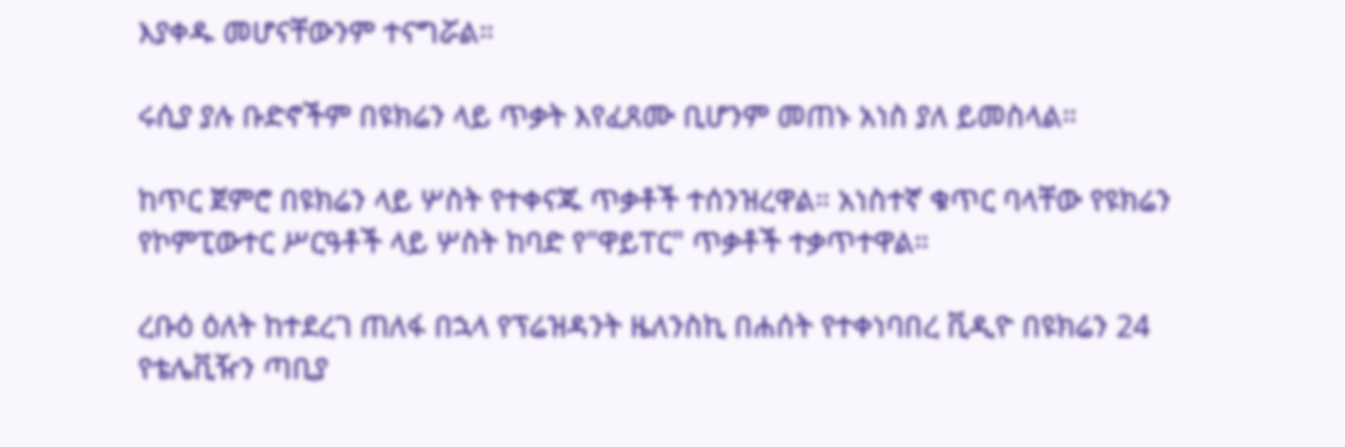እያቀዱ መሆናቸውንም ተናግሯል።

ሩሲያ ያሉ ቡድኖችም በዩክሬን ላይ ጥቃት እየፈጸሙ ቢሆንም መጠኑ አነስ ያለ ይመስላል።

ከጥር ጀምሮ በዩክሬን ላይ ሦስት የተቀናጁ ጥቃቶች ተሰንዝረዋል። አነስተኛ ቁጥር ባላቸው የዩክሬን የኮምፒውተር ሥርዓቶች ላይ ሦስት ከባድ የ"ዋይፐር" ጥቃቶች ተቃጥተዋል።

ረቡዕ ዕለት ከተደረገ ጠለፋ በኋላ የፕሬዝዳንት ዜለንስኪ በሐሰት የተቀነባበረ ቪዲዮ በዩክሬን 24 የቴሌቪዥን ጣቢያ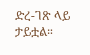ድረ-ገጽ ላይ ታይቷል።